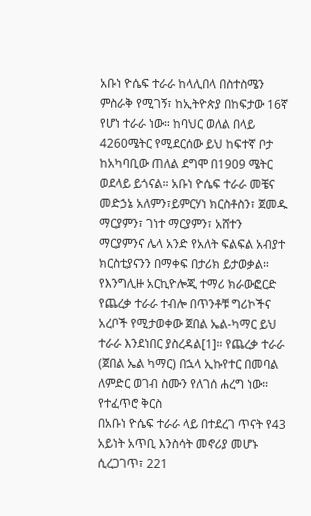አቡነ ዮሴፍ ተራራ ከላሊበላ በስተስሜን ምስራቅ የሚገኝ፣ ከኢትዮጵያ በከፍታው 16ኛ የሆነ ተራራ ነው። ከባህር ወለል በላይ 4260ሜትር የሚደርሰው ይህ ከፍተኛ ቦታ ከአካባቢው ጠለል ደግሞ በ1909 ሜትር ወደላይ ይጎናል። አቡነ ዮሴፍ ተራራ መቼና መድኃኔ አለምን፣ይምርሃነ ክርስቶስን፣ ጀመዱ ማርያምን፣ ገነተ ማርያምን፣ አሸተን ማርያምንና ሌላ አንድ የአለት ፍልፍል አብያተ ክርስቲያናንን በማቀፍ በታሪክ ይታወቃል። የእንግሊዙ አርኪዮሎጂ ተማሪ ክራውፎርድ የጨረቃ ተራራ ተብሎ በጥንቶቹ ግሪኮችና አረቦች የሚታወቀው ጀበል ኤል-ካማር ይህ ተራራ እንደነበር ያስረዳል[1]። የጨረቃ ተራራ (ጀበል ኤል ካማር) በኋላ ኢኩየተር በመባል ለምድር ወገብ ስሙን የለገሰ ሐረግ ነው።
የተፈጥሮ ቅርስ
በአቡነ ዮሴፍ ተራራ ላይ በተደረገ ጥናት የ43 አይነት አጥቢ እንስሳት መኖሪያ መሆኑ ሲረጋገጥ፣ 221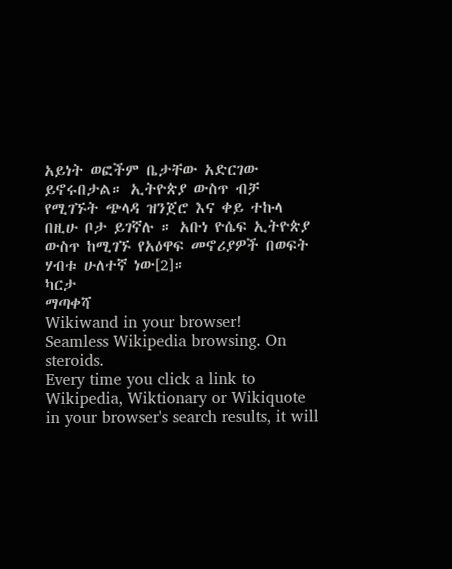አይነት ወፎችም ቤታቸው አድርገው ይኖሩበታል። ኢትዮጵያ ውስጥ ብቻ የሚገኙት ጭላዳ ዝንጀሮ እና ቀይ ተኩላ በዚሁ ቦታ ይገኛሉ ። አቡነ ዮሴፍ ኢትዮጵያ ውስጥ ከሚገኙ የአዕዋፍ መኖሪያዎች በወፍት ሃብቱ ሁለተኛ ነው[2]።
ካርታ
ማጣቀሻ
Wikiwand in your browser!
Seamless Wikipedia browsing. On steroids.
Every time you click a link to Wikipedia, Wiktionary or Wikiquote in your browser's search results, it will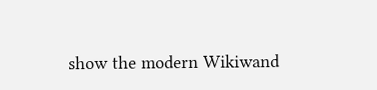show the modern Wikiwand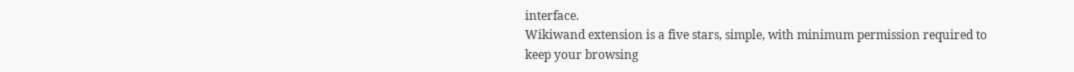interface.
Wikiwand extension is a five stars, simple, with minimum permission required to keep your browsing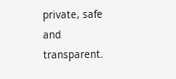private, safe and transparent.